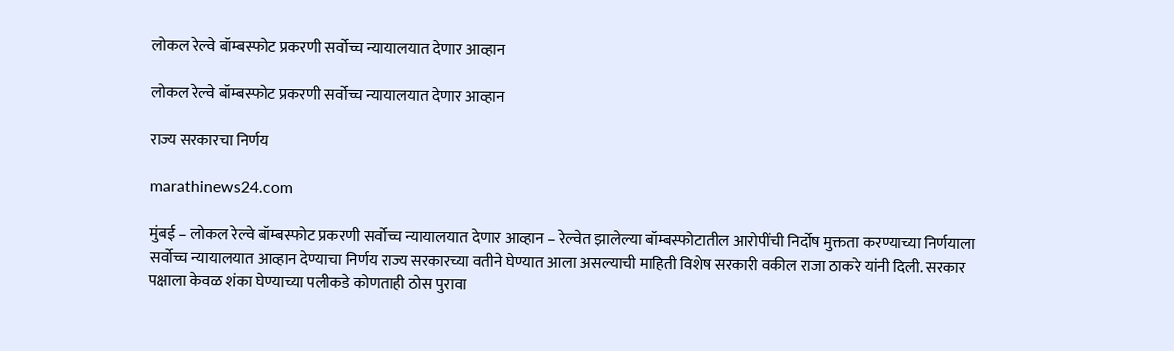लोकल रेल्वे बॉम्बस्फोट प्रकरणी सर्वोच्च न्यायालयात देणार आव्हान

लोकल रेल्वे बॉम्बस्फोट प्रकरणी सर्वोच्च न्यायालयात देणार आव्हान

राज्य सरकारचा निर्णय

marathinews24.com

मुंबई – लोकल रेल्वे बॉम्बस्फोट प्रकरणी सर्वोच्च न्यायालयात देणार आव्हान – रेल्वेत झालेल्या बॉम्बस्फोटातील आरोपींची निर्दोष मुक्तता करण्याच्या निर्णयाला सर्वोच्च न्यायालयात आव्हान देण्याचा निर्णय राज्य सरकारच्या वतीने घेण्यात आला असल्याची माहिती विशेष सरकारी वकील राजा ठाकरे यांनी दिली. सरकार पक्षाला केवळ शंका घेण्याच्या पलीकडे कोणताही ठोस पुरावा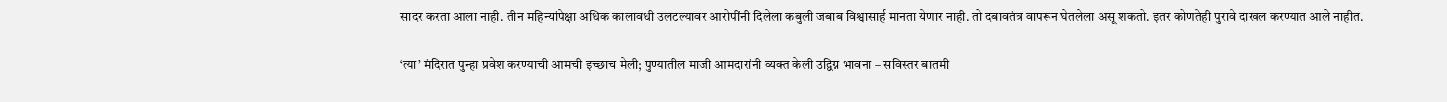सादर करता आला नाही. तीन महिन्यांपेक्षा अधिक कालावधी उलटल्यावर आरोपींनी दिलेला कबुली जबाब विश्वासार्ह मानता येणार नाही. तो दबावतंत्र वापरून घेतलेला असू शकतो. इतर कोणतेही पुरावे दाखल करण्यात आले नाहीत.

‘त्या’ मंदिरात पुन्हा प्रवेश करण्याची आमची इच्छाच मेली; पुण्यातील माजी आमदारांनी व्यक्त केली उद्विग्न भावना – सविस्तर बातमी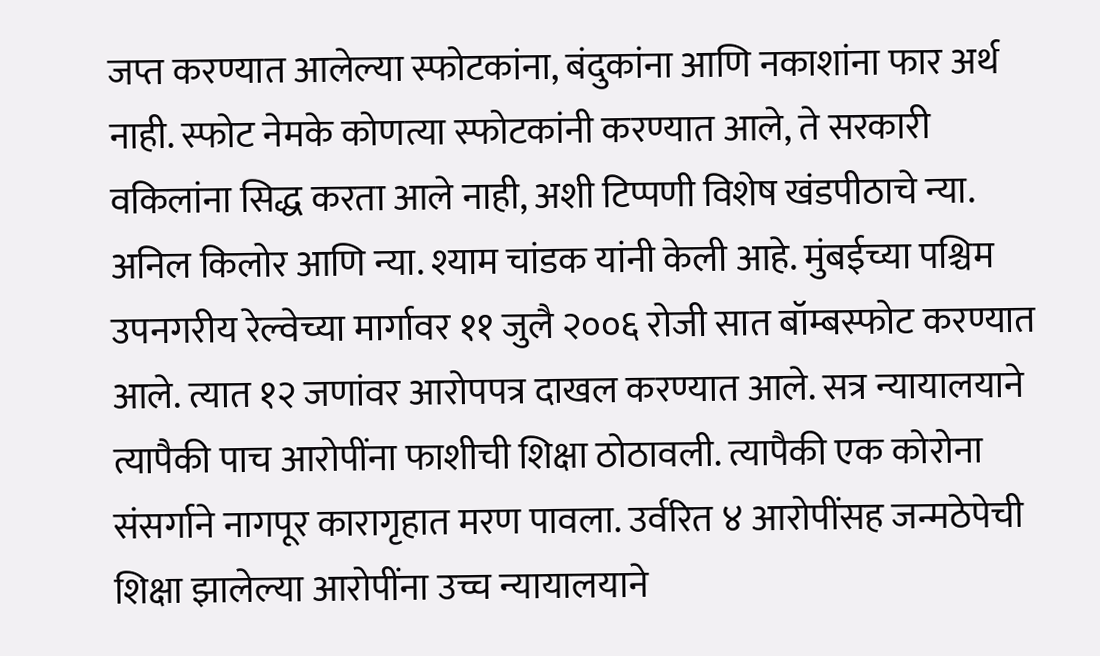जप्त करण्यात आलेल्या स्फोटकांना, बंदुकांना आणि नकाशांना फार अर्थ नाही. स्फोट नेमके कोणत्या स्फोटकांनी करण्यात आले, ते सरकारी वकिलांना सिद्ध करता आले नाही, अशी टिप्पणी विशेष खंडपीठाचे न्या. अनिल किलोर आणि न्या. श्याम चांडक यांनी केली आहे. मुंबईच्या पश्चिम उपनगरीय रेल्वेच्या मार्गावर ११ जुलै २००६ रोजी सात बॉम्बस्फोट करण्यात आले. त्यात १२ जणांवर आरोपपत्र दाखल करण्यात आले. सत्र न्यायालयाने त्यापैकी पाच आरोपींना फाशीची शिक्षा ठोठावली. त्यापैकी एक कोरोना संसर्गाने नागपूर कारागृहात मरण पावला. उर्वरित ४ आरोपींसह जन्मठेपेची शिक्षा झालेल्या आरोपींना उच्च न्यायालयाने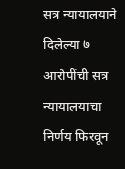सत्र न्यायालयाने दिलेल्या ७ आरोपींची सत्र न्यायालयाचा निर्णय फिरवून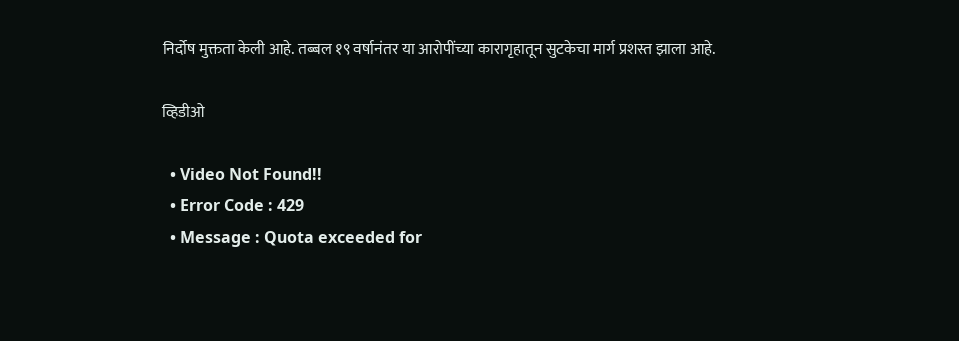निर्दोष मुक्तता केली आहे. तब्बल १९ वर्षानंतर या आरोपींच्या कारागृहातून सुटकेचा मार्ग प्रशस्त झाला आहे.

व्हिडीओ

  • Video Not Found!!
  • Error Code : 429
  • Message : Quota exceeded for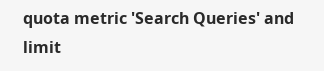quota metric 'Search Queries' and limit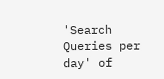'Search Queries per day' of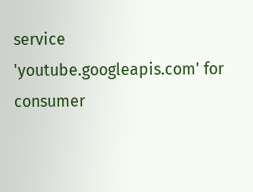service 'youtube.googleapis.com' for consumer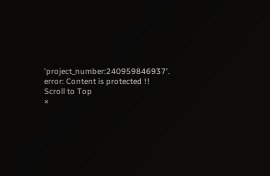'project_number:240959846937'.
error: Content is protected !!
Scroll to Top
×